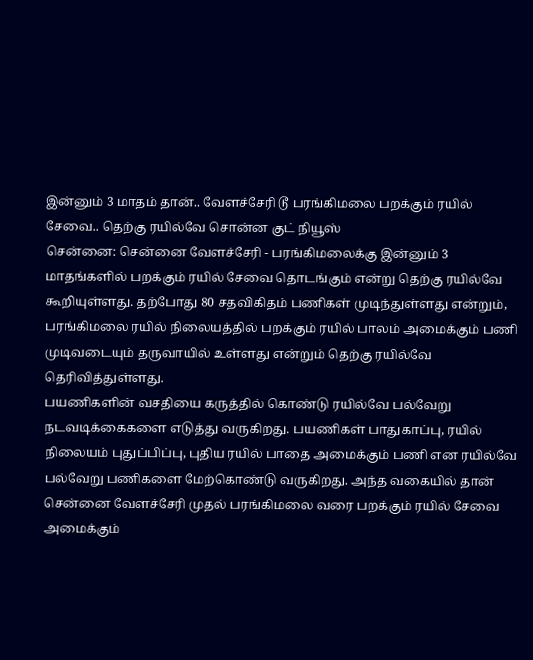இன்னும் 3 மாதம் தான்.. வேளச்சேரி டூ பரங்கிமலை பறக்கும் ரயில் சேவை.. தெற்கு ரயில்வே சொன்ன குட் நியூஸ்
சென்னை: சென்னை வேளச்சேரி - பரங்கிமலைக்கு இன்னும் 3 மாதங்களில் பறக்கும் ரயில் சேவை தொடங்கும் என்று தெற்கு ரயில்வே கூறியுள்ளது. தற்போது 80 சதவிகிதம் பணிகள் முடிந்துள்ளது என்றும், பரங்கிமலை ரயில் நிலையத்தில் பறக்கும் ரயில் பாலம் அமைக்கும் பணி முடிவடையும் தருவாயில் உள்ளது என்றும் தெற்கு ரயில்வே தெரிவித்துள்ளது.
பயணிகளின் வசதியை கருத்தில் கொண்டு ரயில்வே பல்வேறு நடவடிக்கைகளை எடுத்து வருகிறது. பயணிகள் பாதுகாப்பு, ரயில் நிலையம் புதுப்பிப்பு, புதிய ரயில் பாதை அமைக்கும் பணி என ரயில்வே பல்வேறு பணிகளை மேற்கொண்டு வருகிறது. அந்த வகையில் தான் சென்னை வேளச்சேரி முதல் பரங்கிமலை வரை பறக்கும் ரயில் சேவை அமைக்கும்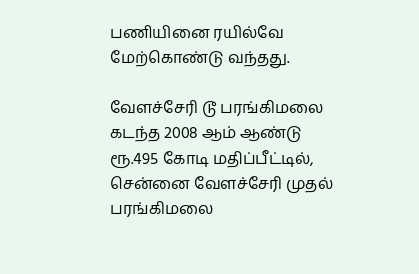பணியினை ரயில்வே மேற்கொண்டு வந்தது.

வேளச்சேரி டூ பரங்கிமலை
கடந்த 2008 ஆம் ஆண்டு ரூ.495 கோடி மதிப்பீட்டில், சென்னை வேளச்சேரி முதல் பரங்கிமலை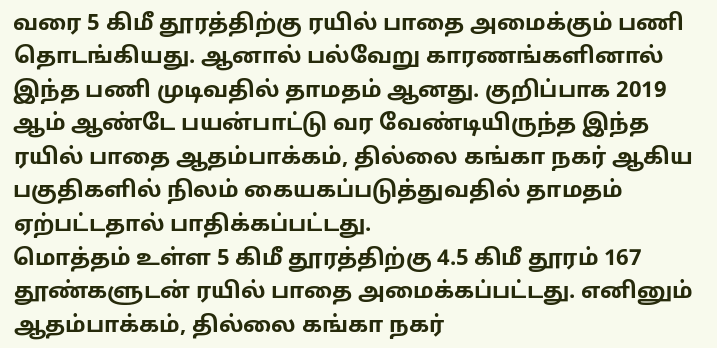வரை 5 கிமீ தூரத்திற்கு ரயில் பாதை அமைக்கும் பணி தொடங்கியது. ஆனால் பல்வேறு காரணங்களினால் இந்த பணி முடிவதில் தாமதம் ஆனது. குறிப்பாக 2019 ஆம் ஆண்டே பயன்பாட்டு வர வேண்டியிருந்த இந்த ரயில் பாதை ஆதம்பாக்கம், தில்லை கங்கா நகர் ஆகிய பகுதிகளில் நிலம் கையகப்படுத்துவதில் தாமதம் ஏற்பட்டதால் பாதிக்கப்பட்டது.
மொத்தம் உள்ள 5 கிமீ தூரத்திற்கு 4.5 கிமீ தூரம் 167 தூண்களுடன் ரயில் பாதை அமைக்கப்பட்டது. எனினும் ஆதம்பாக்கம், தில்லை கங்கா நகர்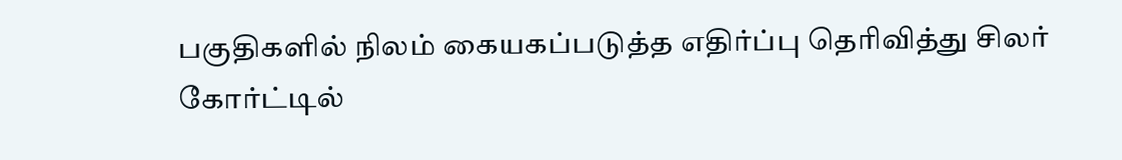பகுதிகளில் நிலம் கையகப்படுத்த எதிர்ப்பு தெரிவித்து சிலர் கோர்ட்டில்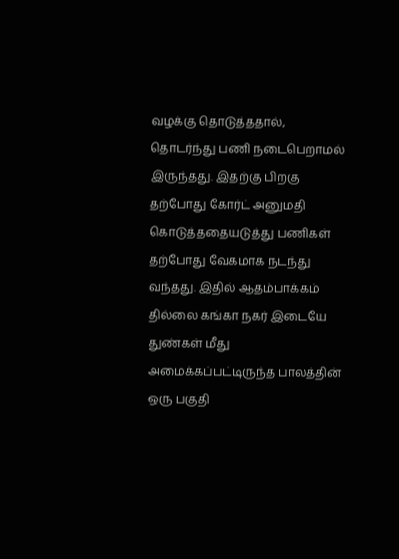வழக்கு தொடுத்ததால், தொடர்ந்து பணி நடைபெறாமல் இருந்தது. இதற்கு பிறகு தற்போது கோர்ட் அனுமதி கொடுத்ததையடுத்து பணிகள் தற்போது வேகமாக நடந்து வந்தது. இதில் ஆதம்பாக்கம் தில்லை கங்கா நகர் இடையே துண்கள் மீது அமைக்கப்பட்டிருந்த பாலத்தின் ஒரு பகுதி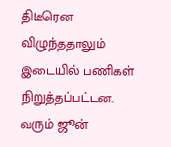திடீரென விழுந்ததாலும் இடையில் பணிகள் நிறுத்தப்பட்டன.
வரும் ஜூன்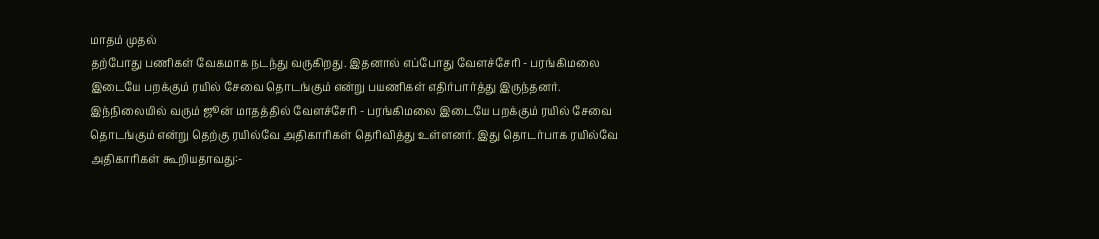மாதம் முதல்
தற்போது பணிகள் வேகமாக நடந்து வருகிறது. இதனால் எப்போது வேளச்சேரி - பரங்கிமலை இடையே பறக்கும் ரயில் சேவை தொடங்கும் என்று பயணிகள் எதிர்பார்த்து இருந்தனர். இந்நிலையில் வரும் ஜூன் மாதத்தில் வேளச்சேரி - பரங்கிமலை இடையே பறக்கும் ரயில் சேவை தொடங்கும் என்று தெற்கு ரயில்வே அதிகாரிகள் தெரிவித்து உள்ளனர். இது தொடர்பாக ரயில்வே அதிகாரிகள் கூறியதாவது:-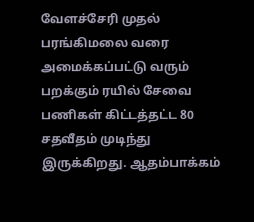வேளச்சேரி முதல் பரங்கிமலை வரை அமைக்கப்பட்டு வரும் பறக்கும் ரயில் சேவை பணிகள் கிட்டத்தட்ட 80 சதவீதம் முடிந்து இருக்கிறது. ஆதம்பாக்கம்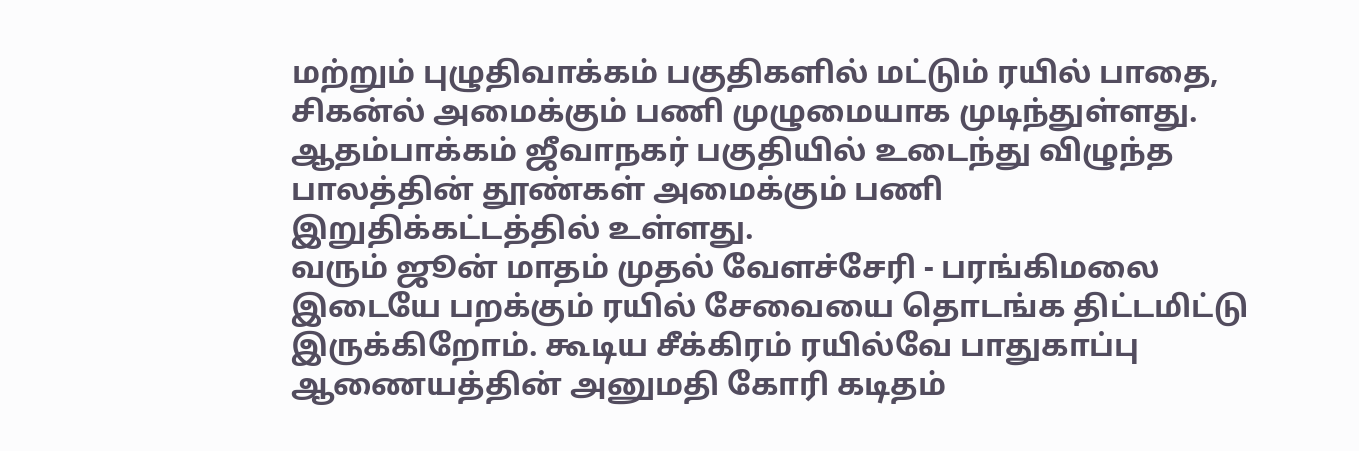மற்றும் புழுதிவாக்கம் பகுதிகளில் மட்டும் ரயில் பாதை, சிகன்ல் அமைக்கும் பணி முழுமையாக முடிந்துள்ளது. ஆதம்பாக்கம் ஜீவாநகர் பகுதியில் உடைந்து விழுந்த பாலத்தின் தூண்கள் அமைக்கும் பணி இறுதிக்கட்டத்தில் உள்ளது.
வரும் ஜூன் மாதம் முதல் வேளச்சேரி - பரங்கிமலை இடையே பறக்கும் ரயில் சேவையை தொடங்க திட்டமிட்டு இருக்கிறோம். கூடிய சீக்கிரம் ரயில்வே பாதுகாப்பு ஆணையத்தின் அனுமதி கோரி கடிதம்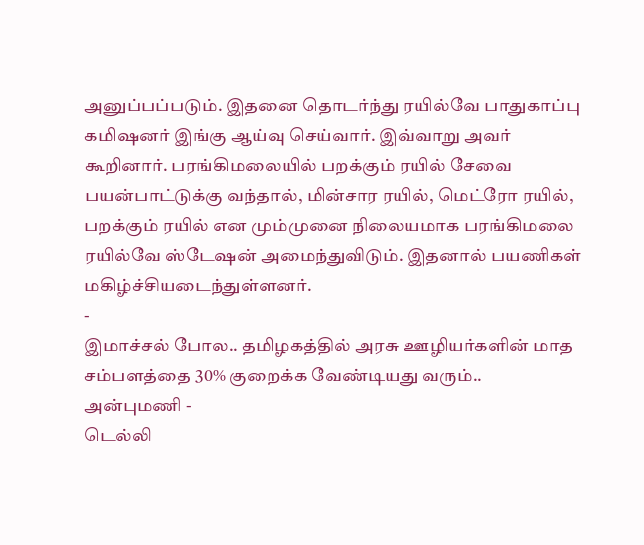அனுப்பப்படும். இதனை தொடர்ந்து ரயில்வே பாதுகாப்பு கமிஷனர் இங்கு ஆய்வு செய்வார். இவ்வாறு அவர் கூறினார். பரங்கிமலையில் பறக்கும் ரயில் சேவை பயன்பாட்டுக்கு வந்தால், மின்சார ரயில், மெட்ரோ ரயில், பறக்கும் ரயில் என மும்முனை நிலையமாக பரங்கிமலை ரயில்வே ஸ்டேஷன் அமைந்துவிடும். இதனால் பயணிகள் மகிழ்ச்சியடைந்துள்ளனர்.
-
இமாச்சல் போல.. தமிழகத்தில் அரசு ஊழியர்களின் மாத சம்பளத்தை 30% குறைக்க வேண்டியது வரும்.. அன்புமணி -
டெல்லி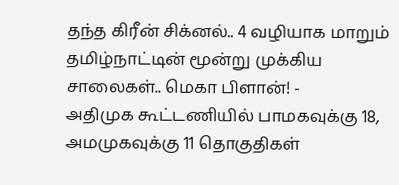தந்த கிரீன் சிக்னல்.. 4 வழியாக மாறும் தமிழ்நாட்டின் மூன்று முக்கிய சாலைகள்.. மெகா பிளான்! -
அதிமுக கூட்டணியில் பாமகவுக்கு 18, அமமுகவுக்கு 11 தொகுதிகள்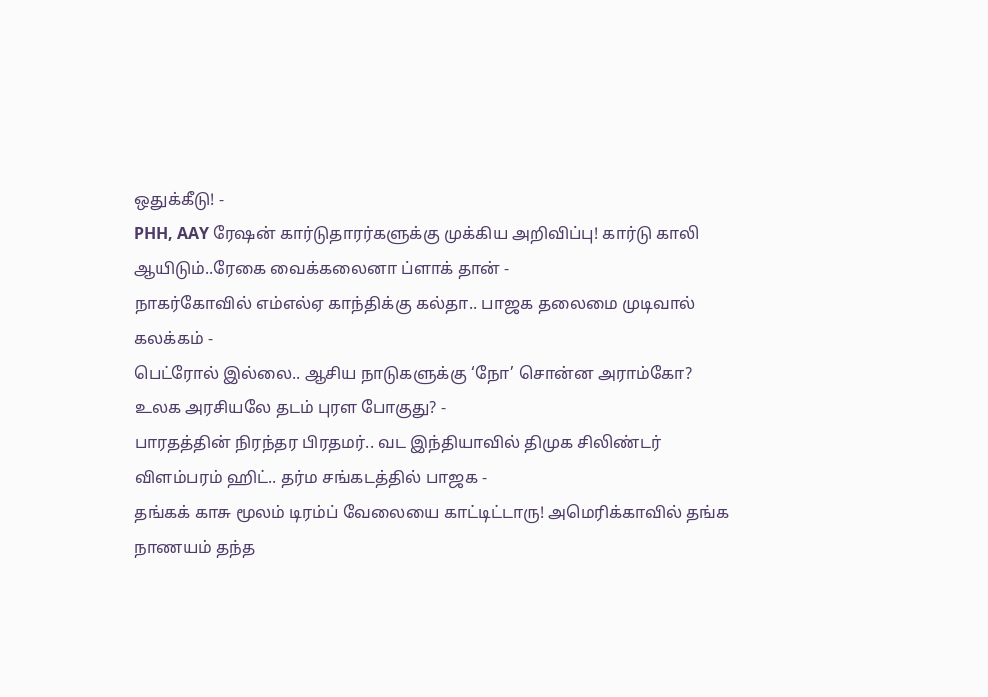ஒதுக்கீடு! -
PHH, AAY ரேஷன் கார்டுதாரர்களுக்கு முக்கிய அறிவிப்பு! கார்டு காலி ஆயிடும்..ரேகை வைக்கலைனா ப்ளாக் தான் -
நாகர்கோவில் எம்எல்ஏ காந்திக்கு கல்தா.. பாஜக தலைமை முடிவால் கலக்கம் -
பெட்ரோல் இல்லை.. ஆசிய நாடுகளுக்கு ‘நோ’ சொன்ன அராம்கோ? உலக அரசியலே தடம் புரள போகுது? -
பாரதத்தின் நிரந்தர பிரதமர்.. வட இந்தியாவில் திமுக சிலிண்டர் விளம்பரம் ஹிட்.. தர்ம சங்கடத்தில் பாஜக -
தங்கக் காசு மூலம் டிரம்ப் வேலையை காட்டிட்டாரு! அமெரிக்காவில் தங்க நாணயம் தந்த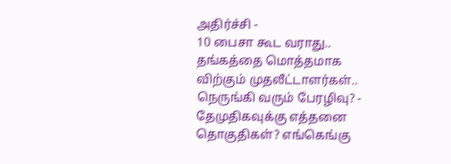அதிர்ச்சி -
10 பைசா கூட வராது.. தங்கத்தை மொத்தமாக விற்கும் முதலீட்டாளர்கள்.. நெருங்கி வரும் பேரழிவு? -
தேமுதிகவுக்கு எத்தனை தொகுதிகள்? எங்கெங்கு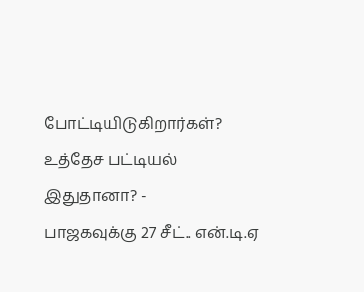போட்டியிடுகிறார்கள்? உத்தேச பட்டியல் இதுதானா? -
பாஜகவுக்கு 27 சீட்.. என்.டி.ஏ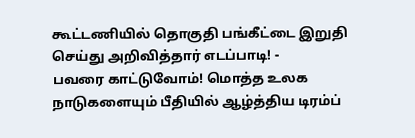கூட்டணியில் தொகுதி பங்கீட்டை இறுதி செய்து அறிவித்தார் எடப்பாடி! -
பவரை காட்டுவோம்! மொத்த உலக நாடுகளையும் பீதியில் ஆழ்த்திய டிரம்ப்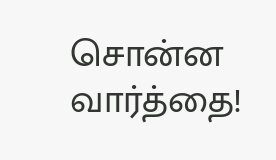சொன்ன வார்த்தை!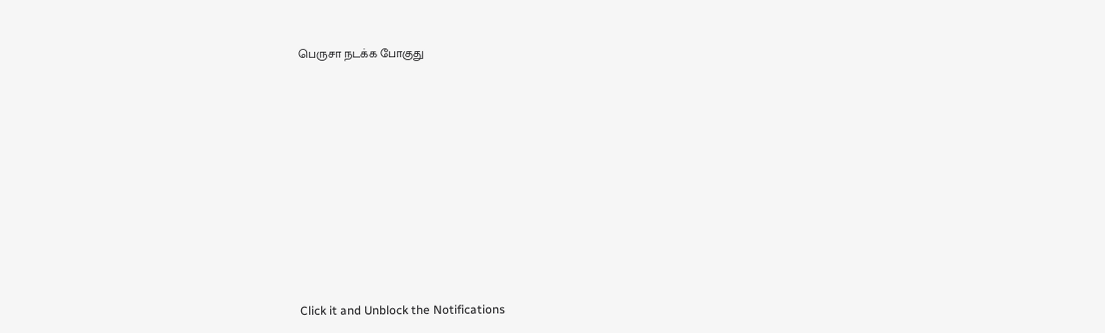பெருசா நடக்க போகுது












Click it and Unblock the Notifications